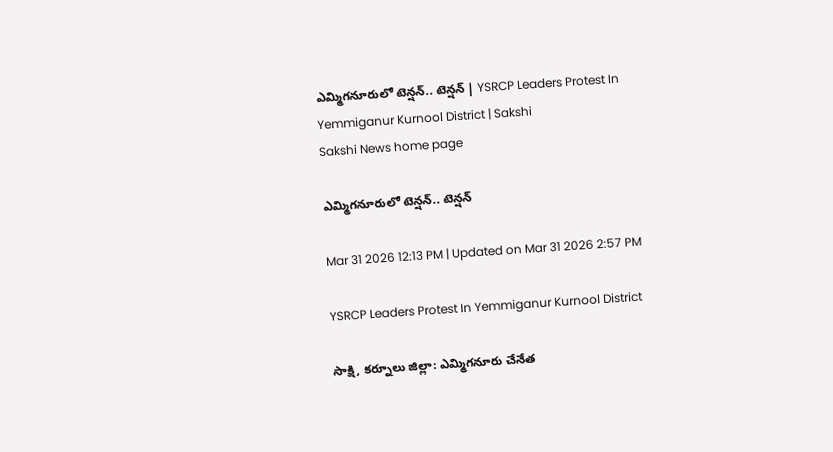ఎమ్మిగనూరులో టెన్షన్‌.. టెన్షన్‌ | YSRCP Leaders Protest In Yemmiganur Kurnool District | Sakshi
Sakshi News home page

ఎమ్మిగనూరులో టెన్షన్‌.. టెన్షన్‌

Mar 31 2026 12:13 PM | Updated on Mar 31 2026 2:57 PM

YSRCP Leaders Protest In Yemmiganur Kurnool District

సాక్షి, కర్నూలు జిల్లా: ఎమ్మిగనూరు చేనేత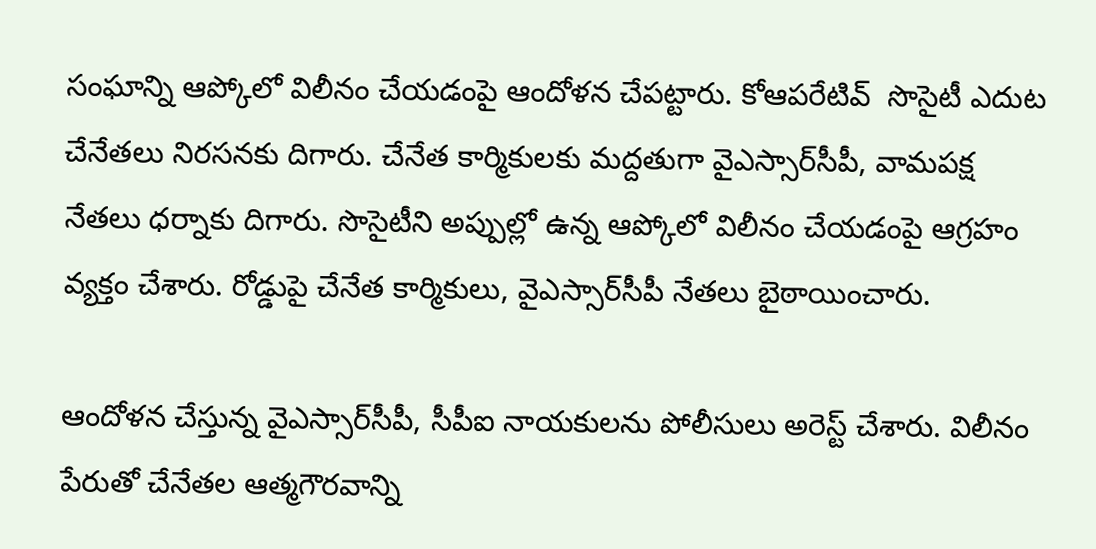సంఘాన్ని ఆప్కోలో విలీనం చేయడంపై ఆందోళన చేపట్టారు. కోఆపరేటివ్‌  సొసైటీ ఎదుట చేనేతలు నిరసనకు దిగారు. చేనేత కార్మికులకు మద్దతుగా వైఎస్సార్‌సీపీ, వామపక్ష నేతలు ధర్నాకు దిగారు. సొసైటీని అప్పుల్లో ఉన్న ఆప్కోలో విలీనం చేయడంపై ఆగ్రహం వ్యక్తం చేశారు. రోడ్డుపై చేనేత కార్మికులు, వైఎస్సార్‌సీపీ నేతలు బైఠాయించారు.

ఆందోళన చేస్తున్న వైఎస్సార్‌సీపీ, సీపీఐ నాయకులను పోలీసులు అరెస్ట్‌ చేశారు. విలీనం పేరుతో చేనేతల ఆత్మగౌరవాన్ని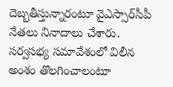దెబ్బతీస్తున్నారంటూ వైఎస్సార్‌సీపీ నేతలు నినాదాలు చేశారు. సర్వసభ్య సమావేశంలో విలీన అంశం తొలగించాలంటూ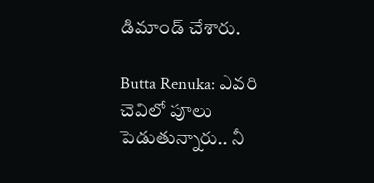డిమాండ్ చేశారు.

Butta Renuka: ఎవరి చెవిలో పూలు పెడుతున్నారు.. నీ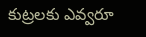కుట్రలకు ఎవ్వరూ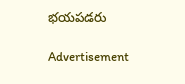భయపడరు

Advertisement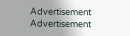Advertisement
Advertisement